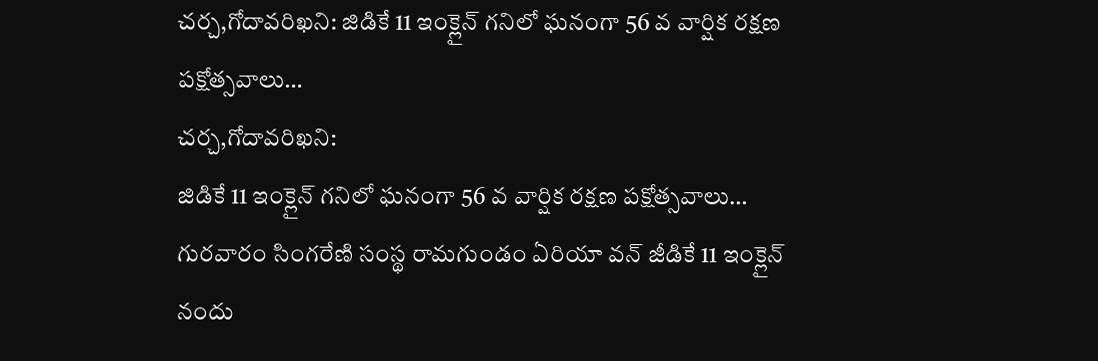చర్చ,గోదావరిఖని: జిడికే 11 ఇంక్లైన్ గనిలో ఘనంగా 56 వ వార్షిక రక్షణ పక్షోత్సవాలు…
చర్చ,గోదావరిఖని:
జిడికే 11 ఇంక్లైన్ గనిలో ఘనంగా 56 వ వార్షిక రక్షణ పక్షోత్సవాలు…
గురవారం సింగరేణి సంస్థ రామగుండం ఏరియా వన్ జీడికే 11 ఇంక్లైన్ నందు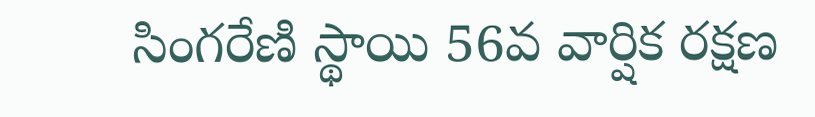సింగరేణి స్థాయి 56వ వార్షిక రక్షణ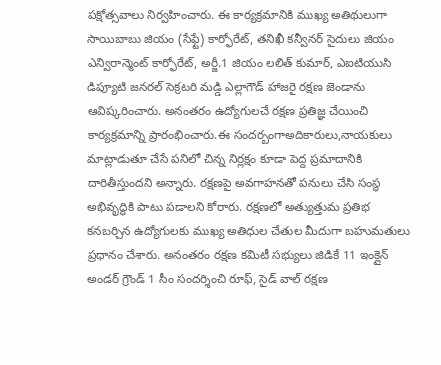పక్షోత్సవాలు నిర్వహించారు. ఈ కార్యక్రమానికి ముఖ్య అతిథులుగా సాయిబాబు జియం (సేఫ్టే) కార్ఫోరేట్, తనిఖీ కన్వీనర్ సైదులు జియం ఎన్విరాన్మెంట్ కార్ఫోరేట్, అర్జీ.1 జియం లలిత్ కుమార్, ఎఐటియుసి డిప్యూటి జనరల్ సెక్రటరి మడ్డి ఎల్లాగౌడ్ హాజరై రక్షణ జెండాను ఆవిష్కరించారు. అనంతరం ఉద్యోగులచే రక్షణ ప్రతిజ్ఞ చేయించి కార్యక్రమాన్ని ప్రారంభించారు.ఈ సందర్బంగాఅదికారులు,నాయకులు మాట్లాడుతూ చేసే పనిలో చిన్న నిర్లక్షం కూడా పెద్ద ప్రమాదానికి దారితీస్తుందని అన్నారు. రక్షణపై అవగాహనతో పనులు చేసి సంస్థ అభివృద్ధికి పాటు పడాలని కోరారు. రక్షణలో అత్యుత్తుమ ప్రతిభ కనబర్చిన ఉద్యోగులకు ముఖ్య అతిధుల చేతుల మీదుగా బహుమతులు ప్రధానం చేశారు. అనంతరం రక్షణ కమిటీ సభ్యులు జిడికే 11 ఇంక్లైన్ అండర్ గ్రౌండ్ 1 సీం సందర్శించి రూఫ్, సైడ్ వాల్ రక్షణ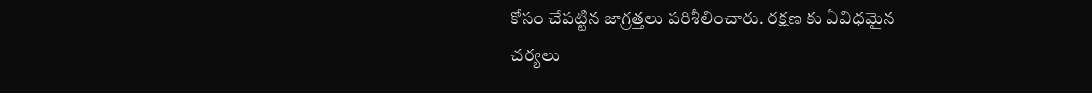కోసం చేపట్టిన జాగ్రత్తలు పరిశీలించారు. రక్షణ కు ఏవిధమైన చర్యలు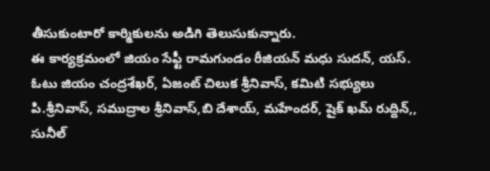తీసుకుంటారో కార్మికులను అడిగి తెలుసుకున్నారు.
ఈ కార్యక్రమంలో జియం సేఫ్టీ రామగుండం రీజియన్ మధు సుదన్, యస్. ఓటు జియం చంద్రశేఖర్, ఏజంట్ చిలుక శ్రీనివాస్, కమిటి సభ్యులు పి.శ్రీనివాస్, సముద్రాల శ్రీనివాస్,బి దేశాయ్, మహేందర్, షైక్ ఖమ్ రుద్దిన్,, సునీల్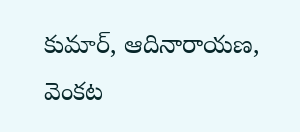కుమార్, ఆదినారాయణ, వెంకట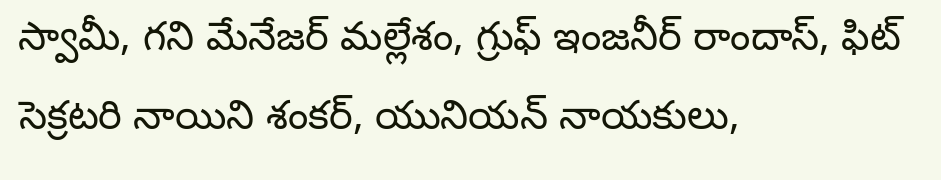స్వామీ, గని మేనేజర్ మల్లేశం, గ్రుఫ్ ఇంజనీర్ రాందాస్, ఫిట్ సెక్రటరి నాయిని శంకర్, యునియన్ నాయకులు,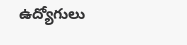ఉద్యోగులు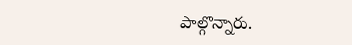పాల్గొన్నారు.